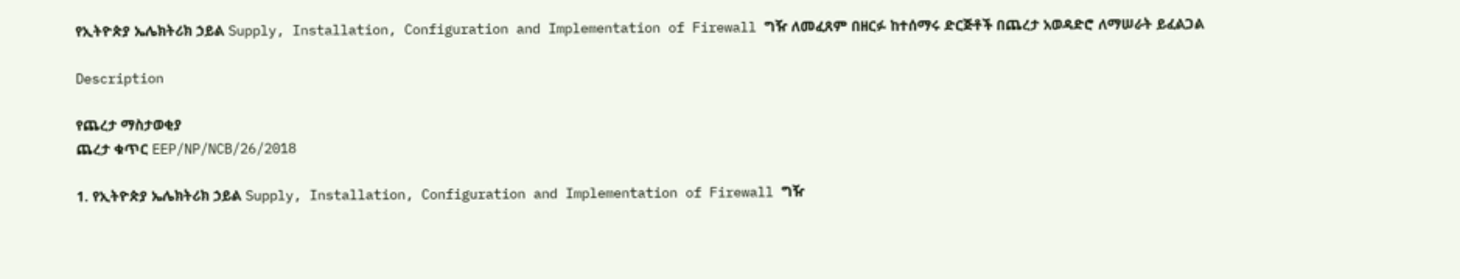የኢትዮጵያ ኤሌክትሪክ ኃይል Supply, Installation, Configuration and Implementation of Firewall ግዥ ለመፈጸም በዘርፉ ከተሰማሩ ድርጅቶች በጨረታ አወዳድሮ ለማሠራት ይፈልጋል

Description

የጨረታ ማስታወቂያ
ጨረታ ቁጥር EEP/NP/NCB/26/2018

1. የኢትዮጵያ ኤሌክትሪክ ኃይል Supply, Installation, Configuration and Implementation of Firewall ግዥ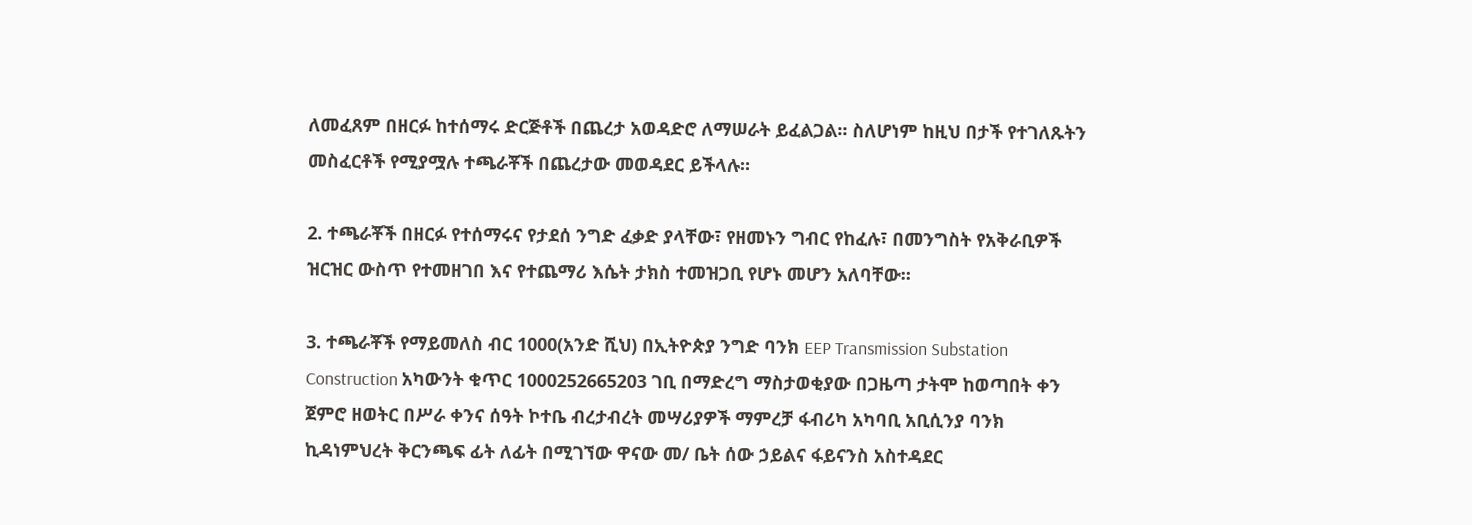ለመፈጸም በዘርፉ ከተሰማሩ ድርጅቶች በጨረታ አወዳድሮ ለማሠራት ይፈልጋል። ስለሆነም ከዚህ በታች የተገለጹትን መስፈርቶች የሚያሟሉ ተጫራቾች በጨረታው መወዳደር ይችላሉ።

2. ተጫራቾች በዘርፉ የተሰማሩና የታደሰ ንግድ ፈቃድ ያላቸው፣ የዘመኑን ግብር የከፈሉ፣ በመንግስት የአቅራቢዎች ዝርዝር ውስጥ የተመዘገበ እና የተጨማሪ እሴት ታክስ ተመዝጋቢ የሆኑ መሆን አለባቸው።

3. ተጫራቾች የማይመለስ ብር 1000(አንድ ሺህ) በኢትዮጵያ ንግድ ባንክ EEP Transmission Substation Construction አካውንት ቁጥር 1000252665203 ገቢ በማድረግ ማስታወቂያው በጋዜጣ ታትሞ ከወጣበት ቀን ጀምሮ ዘወትር በሥራ ቀንና ሰዓት ኮተቤ ብረታብረት መሣሪያዎች ማምረቻ ፋብሪካ አካባቢ አቢሲንያ ባንክ ኪዳነምህረት ቅርንጫፍ ፊት ለፊት በሚገኘው ዋናው መ/ ቤት ሰው ኃይልና ፋይናንስ አስተዳደር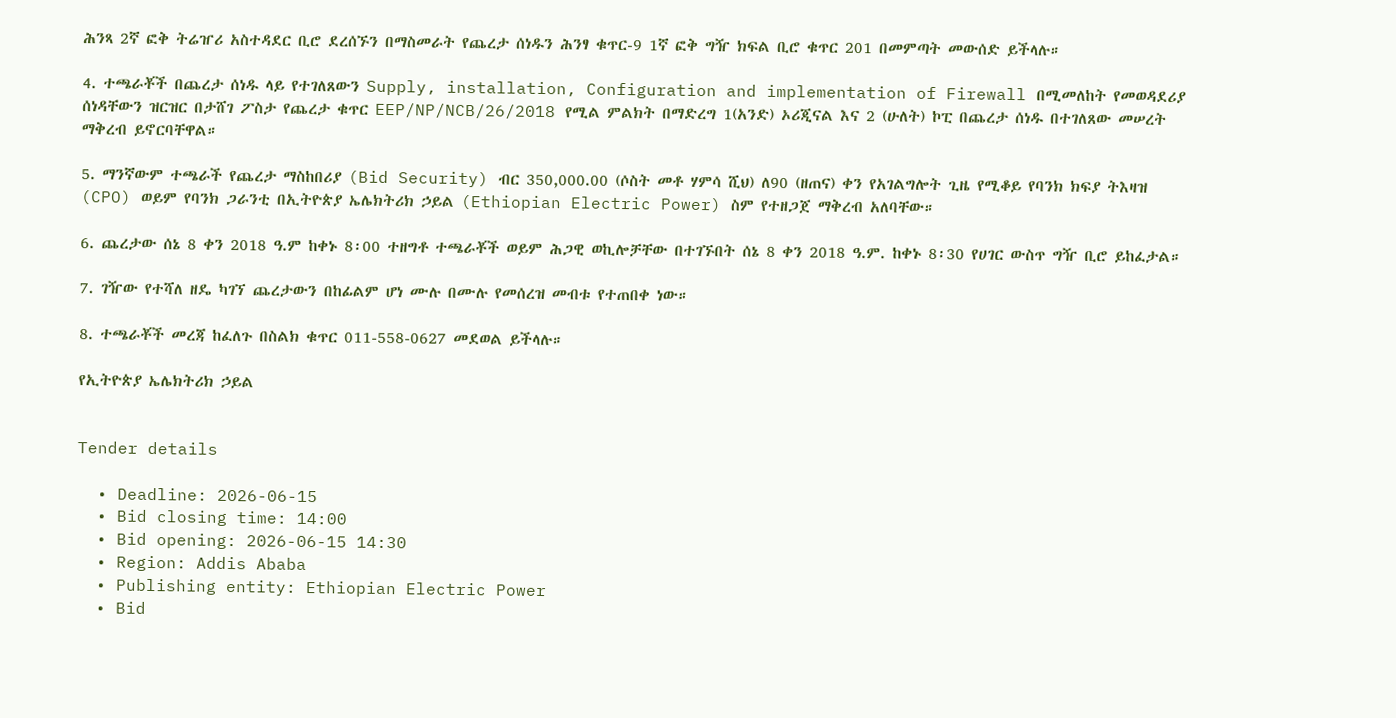ሕንጻ 2ኛ ፎቅ ትሬዠሪ አስተዳደር ቢሮ ደረሰኙን በማስመራት የጨረታ ሰነዱን ሕንፃ ቁጥር-9 1ኛ ፎቅ ግዥ ክፍል ቢሮ ቁጥር 201 በመምጣት መውሰድ ይችላሉ።

4. ተጫራቾች በጨረታ ሰነዱ ላይ የተገለጸውን Supply, installation, Configuration and implementation of Firewall በሚመለከት የመወዳደሪያ ሰነዳቸውን ዝርዝር በታሸገ ፖስታ የጨረታ ቁጥር EEP/NP/NCB/26/2018 የሚል ምልክት በማድረግ 1(አንድ) ኦሪጂናል እና 2 (ሁለት) ኮፒ በጨረታ ሰነዱ በተገለጸው መሠረት ማቅረብ ይኖርባቸዋል።

5. ማንኛውም ተጫራች የጨረታ ማስከበሪያ (Bid Security) ብር 350,000.00 (ሶስት መቶ ሃምሳ ሺህ) ለ90 (ዘጠና) ቀን የአገልግሎት ጊዜ የሚቆይ የባንክ ክፍያ ትእዛዝ (CPO) ወይም የባንክ ጋራንቲ በኢትዮጵያ ኤሌክትሪክ ኃይል (Ethiopian Electric Power) ስም የተዘጋጀ ማቅረብ አለባቸው።

6. ጨረታው ሰኔ 8 ቀን 2018 ዓ.ም ከቀኑ 8፡00 ተዘግቶ ተጫራቾች ወይም ሕጋዊ ወኪሎቻቸው በተገኙበት ሰኔ 8 ቀን 2018 ዓ.ም. ከቀኑ 8፡30 የሀገር ውስጥ ግዥ ቢሮ ይከፈታል።

7. ገዥው የተሻለ ዘዴ ካገኘ ጨረታውን በከፊልም ሆነ ሙሉ በሙሉ የመሰረዝ መብቱ የተጠበቀ ነው።

8. ተጫራቾች መረጃ ከፈለጉ በስልክ ቁጥር 011-558-0627 መደወል ይችላሉ።

የኢትዮጵያ ኤሌክትሪክ ኃይል


Tender details

  • Deadline: 2026-06-15
  • Bid closing time: 14:00
  • Bid opening: 2026-06-15 14:30
  • Region: Addis Ababa
  • Publishing entity: Ethiopian Electric Power
  • Bid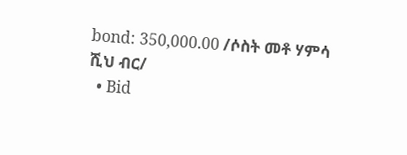bond: 350,000.00 /ሶስት መቶ ሃምሳ ሺህ ብር/
  • Bid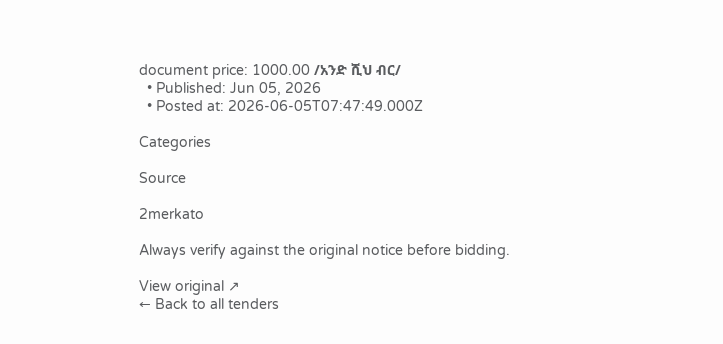document price: 1000.00 /አንድ ሺህ ብር/
  • Published: Jun 05, 2026
  • Posted at: 2026-06-05T07:47:49.000Z

Categories

Source

2merkato

Always verify against the original notice before bidding.

View original ↗
← Back to all tenders